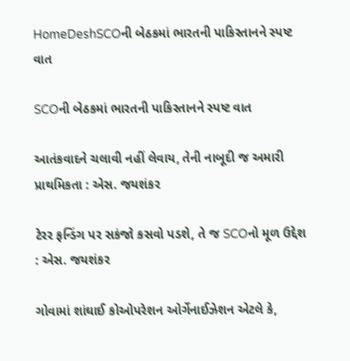HomeDeshSCOની બેઠકમાં ભારતની પાકિસ્તાનને સ્પષ્ટ વાત

SCOની બેઠકમાં ભારતની પાકિસ્તાનને સ્પષ્ટ વાત

આતંકવાદને ચલાવી નહીં લેવાય, તેની નાબૂદી જ અમારી પ્રાથમિકતા : એસ. જયશંકર

ટેરર ફન્ડિંગ પર સકંજો કસવો પડશે, તે જ SCOનો મૂળ ઉદ્દેશ : એસ. જયશંકર

ગોવામાં શાંઘાઈ કોઓપરેશન ઓર્ગેનાઈઝેશન એટલે કે,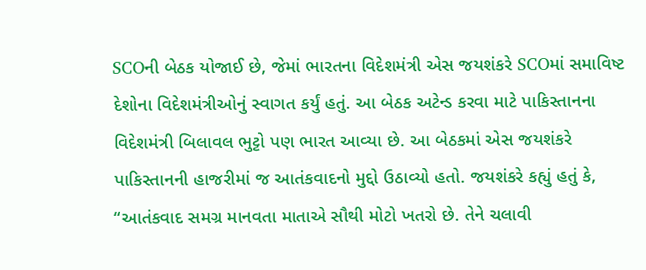SCOની બેઠક યોજાઈ છે, જેમાં ભારતના વિદેશમંત્રી એસ જયશંકરે SCOમાં સમાવિષ્ટ દેશોના વિદેશમંત્રીઓનું સ્વાગત કર્યું હતું. આ બેઠક અટેન્ડ કરવા માટે પાકિસ્તાનના વિદેશમંત્રી બિલાવલ ભુટ્ટો પણ ભારત આવ્યા છે. આ બેઠકમાં એસ જયશંકરે પાકિસ્તાનની હાજરીમાં જ આતંકવાદનો મુદ્દો ઉઠાવ્યો હતો. જયશંકરે કહ્યું હતું કે, “આતંકવાદ સમગ્ર માનવતા માતાએ સૌથી મોટો ખતરો છે. તેને ચલાવી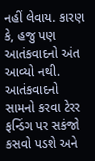નહીં લેવાય. કારણ કે, હજુ પણ આતંકવાદનો અંત આવ્યો નથી. આતંકવાદનો સામનો કરવા ટેરર ફન્ડિંગ પર સકંજો કસવો પડશે અને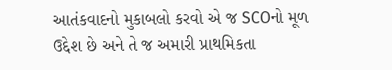આતંકવાદનો મુકાબલો કરવો એ જ SCOનો મૂળ ઉદ્દેશ છે અને તે જ અમારી પ્રાથમિકતા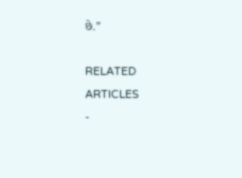છે.”

RELATED ARTICLES
-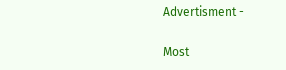Advertisment -

Most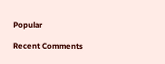Popular

Recent Comments